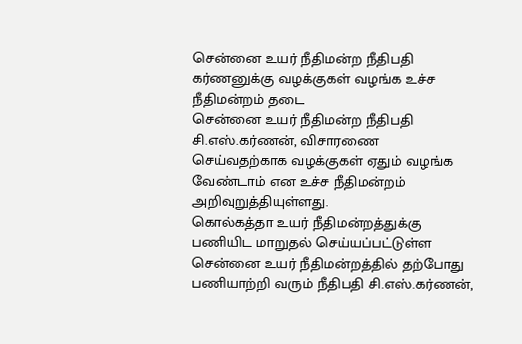சென்னை உயர் நீதிமன்ற நீதிபதி கர்ணனுக்கு வழக்குகள் வழங்க உச்ச நீதிமன்றம் தடை
சென்னை உயர் நீதிமன்ற நீதிபதி சி.எஸ்.கர்ணன், விசாரணை செய்வதற்காக வழக்குகள் ஏதும் வழங்க வேண்டாம் என உச்ச நீதிமன்றம் அறிவுறுத்தியுள்ளது.
கொல்கத்தா உயர் நீதிமன்றத்துக்கு பணியிட மாறுதல் செய்யப்பட்டுள்ள சென்னை உயர் நீதிமன்றத்தில் தற்போது பணியாற்றி வரும் நீதிபதி சி.எஸ்.கர்ணன்,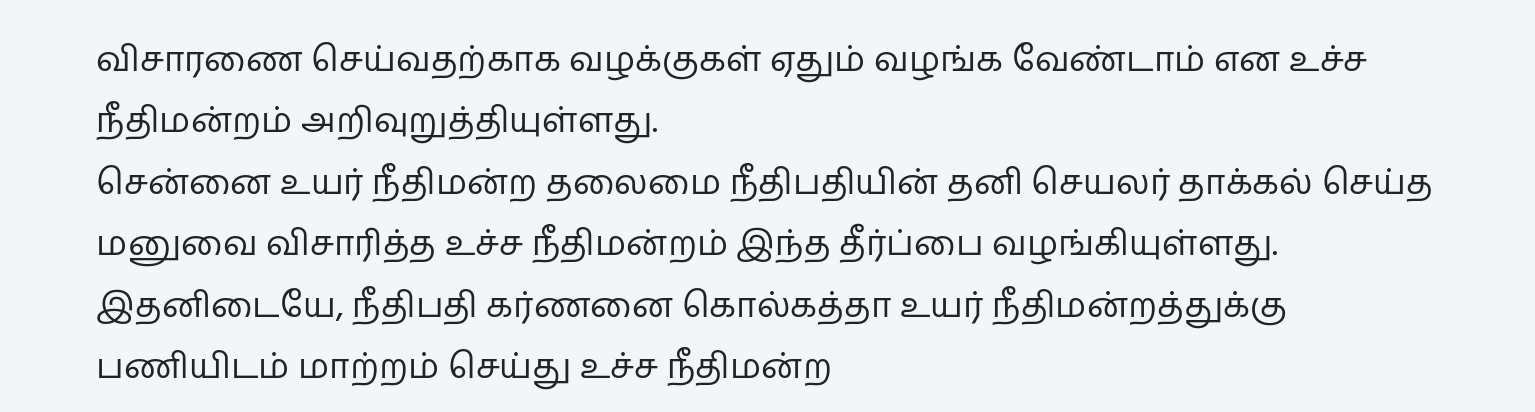விசாரணை செய்வதற்காக வழக்குகள் ஏதும் வழங்க வேண்டாம் என உச்ச நீதிமன்றம் அறிவுறுத்தியுள்ளது.
சென்னை உயர் நீதிமன்ற தலைமை நீதிபதியின் தனி செயலர் தாக்கல் செய்த மனுவை விசாரித்த உச்ச நீதிமன்றம் இந்த தீர்ப்பை வழங்கியுள்ளது.
இதனிடையே, நீதிபதி கர்ணனை கொல்கத்தா உயர் நீதிமன்றத்துக்கு பணியிடம் மாற்றம் செய்து உச்ச நீதிமன்ற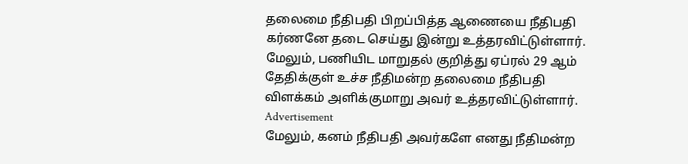தலைமை நீதிபதி பிறப்பித்த ஆணையை நீதிபதி கர்ணனே தடை செய்து இன்று உத்தரவிட்டுள்ளார். மேலும், பணியிட மாறுதல் குறித்து ஏப்ரல் 29 ஆம் தேதிக்குள் உச்ச நீதிமன்ற தலைமை நீதிபதி விளக்கம் அளிக்குமாறு அவர் உத்தரவிட்டுள்ளார்.
Advertisement
மேலும், கனம் நீதிபதி அவர்களே எனது நீதிமன்ற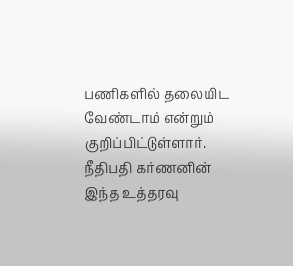பணிகளில் தலையிட வேண்டாம் என்றும் குறிப்பிட்டுள்ளார்.
நீதிபதி கர்ணனின் இந்த உத்தரவு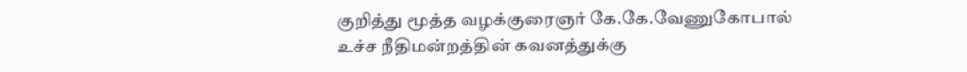குறித்து மூத்த வழக்குரைஞர் கே.கே.வேணுகோபால் உச்ச நீதிமன்றத்தின் கவனத்துக்கு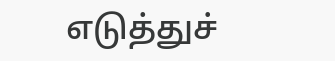எடுத்துச்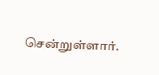சென்றுள்ளார்.